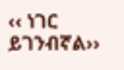‹‹ ነገር ይገንብኛል››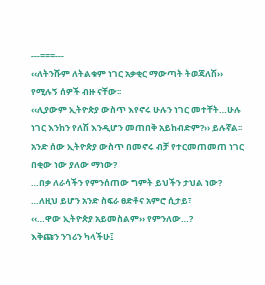---===---
‹‹ለትንሹም ለትልቁም ነገር አቃቂር ማውጣት ትወጃለሽ›› የሚሉኝ ሰዎች ብዙ ናቸው፡፡
‹‹ሊያውም ኢትዮጵያ ውስጥ እየኖሩ ሁሉን ነገር መተቸት…ሁሉ ነገር እንከን የለሽ እንዲሆን መጠበቅ አይከብድም?›› ይሉኛል፡፡
አንድ ሰው ኢትዮጵያ ውስጥ በመኖሩ ብቻ የተርመጠመጠ ነገር በቂው ነው ያለው ማነው?
…በቃ ለራሳችን የምንሰጠው ግምት ይህችን ታህል ነው?
…ለዚህ ይሆን አንድ ስፍራ ፀድቶና አምሮ ሲታይ፣
‹‹…ዋው ኢትዮጵያ አይመስልም›› የምንለው…?
እቅጩን ንገሪን ካላችሁ፤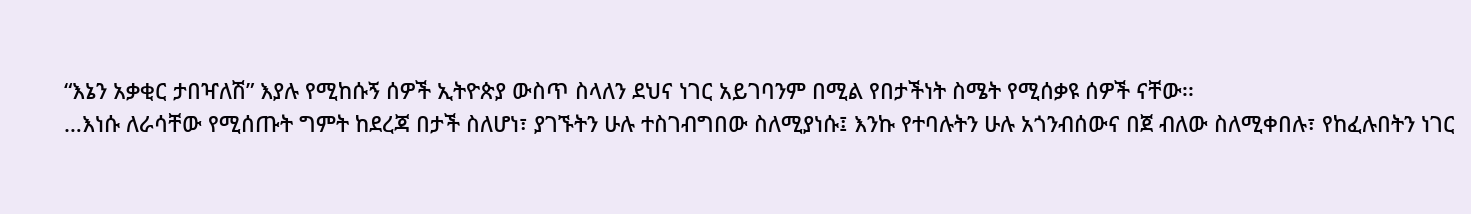“እኔን አቃቂር ታበዣለሽ” እያሉ የሚከሱኝ ሰዎች ኢትዮጵያ ውስጥ ስላለን ደህና ነገር አይገባንም በሚል የበታችነት ስሜት የሚሰቃዩ ሰዎች ናቸው፡፡
…እነሱ ለራሳቸው የሚሰጡት ግምት ከደረጃ በታች ስለሆነ፣ ያገኙትን ሁሉ ተስገብግበው ስለሚያነሱ፤ እንኩ የተባሉትን ሁሉ አጎንብሰውና በጀ ብለው ስለሚቀበሉ፣ የከፈሉበትን ነገር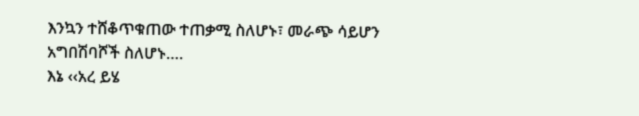እንኳን ተሸቆጥቁጠው ተጠቃሚ ስለሆኑ፣ መራጭ ሳይሆን አግበሽባሾች ስለሆኑ….
እኔ ‹‹አረ ይሄ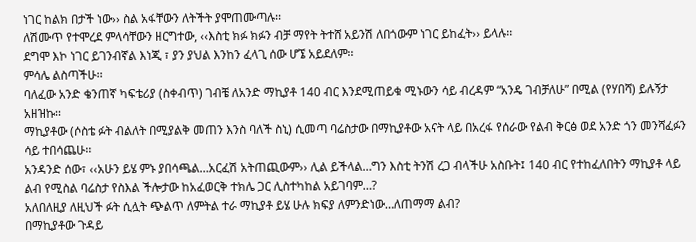ነገር ከልክ በታች ነው›› ስል አፋቸውን ለትችት ያሞጠሙጣሉ፡፡
ለሽሙጥ የተሞረደ ምላሳቸውን ዘርግተው, ‹‹እስቲ ክፉ ክፉን ብቻ ማየት ትተሸ አይንሽ ለበጎውም ነገር ይከፈት›› ይላሉ፡፡
ደግሞ እኮ ነገር ይገንብኛል እነጂ ፣ ያን ያህል እንከን ፈላጊ ሰው ሆኜ አይደለም፡፡
ምሳሌ ልስጣችሁ፡፡
ባለፈው አንድ ቄንጠኛ ካፍቴሪያ (ስቀብጥ) ገብቼ ለአንድ ማኪያቶ 140 ብር እንደሚጠይቁ ሚኑውን ሳይ ብረዳም “አንዴ ገብቻለሁ” በሚል (የሃበሻ) ይሉኝታ አዘዝኩ፡፡
ማኪያቶው (ሶስቴ ፉት ብልለት በሚያልቅ መጠን እንስ ባለች ስኒ) ሲመጣ ባሬስታው በማኪያቶው አናት ላይ በአረፋ የሰራው የልብ ቅርፅ ወደ አንድ ጎን መንሻፈፉን ሳይ ተበሳጨሁ፡፡
አንዳንድ ሰው፣ ‹‹አሁን ይሄ ምኑ ያበሳጫል…አርፈሽ አትጠጪውም›› ሊል ይችላል…ግን እስቲ ትንሽ ረጋ ብላችሁ አስቡት፤ 140 ብር የተከፈለበትን ማኪያቶ ላይ ልብ የሚስል ባሬስታ የስእል ችሎታው ከአፈወርቅ ተክሌ ጋር ሊስተካከል አይገባም…?
አለበለዚያ ለዚህች ፉት ሲሏት ጭልጥ ለምትል ተራ ማኪያቶ ይሄ ሁሉ ክፍያ ለምንድነው…ለጠማማ ልብ?
በማኪያቶው ጉዳይ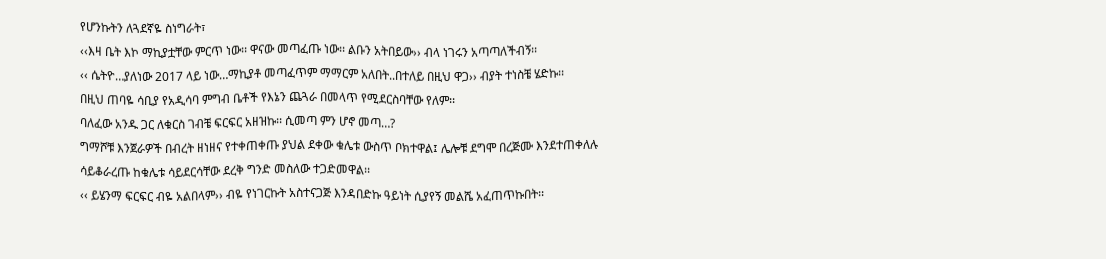የሆንኩትን ለጓደኛዬ ስነግራት፣
‹‹እዛ ቤት እኮ ማኪያቷቸው ምርጥ ነው፡፡ ዋናው መጣፈጡ ነው፡፡ ልቡን አትበይው›› ብላ ነገሩን አጣጣለችብኝ፡፡
‹‹ ሴትዮ…ያለነው 2017 ላይ ነው…ማኪያቶ መጣፈጥም ማማርም አለበት..በተለይ በዚህ ዋጋ›› ብያት ተነስቼ ሄድኩ፡፡
በዚህ ጠባዬ ሳቢያ የአዲሳባ ምግብ ቤቶች የእኔን ጨጓራ በመላጥ የሚደርስባቸው የለም፡፡
ባለፈው አንዱ ጋር ለቁርስ ገብቼ ፍርፍር አዘዝኩ፡፡ ሲመጣ ምን ሆኖ መጣ…?
ግማሾቹ እንጀራዎች በብረት ዘነዘና የተቀጠቀጡ ያህል ደቀው ቁሌቱ ውስጥ ቦክተዋል፤ ሌሎቹ ደግሞ በረጅሙ እንደተጠቀለሉ ሳይቆራረጡ ከቁሌቱ ሳይደርሳቸው ደረቅ ግንድ መስለው ተጋድመዋል፡፡
‹‹ ይሄንማ ፍርፍር ብዬ አልበላም›› ብዬ የነገርኩት አስተናጋጅ እንዳበድኩ ዓይነት ሲያየኝ መልሼ አፈጠጥኩበት፡፡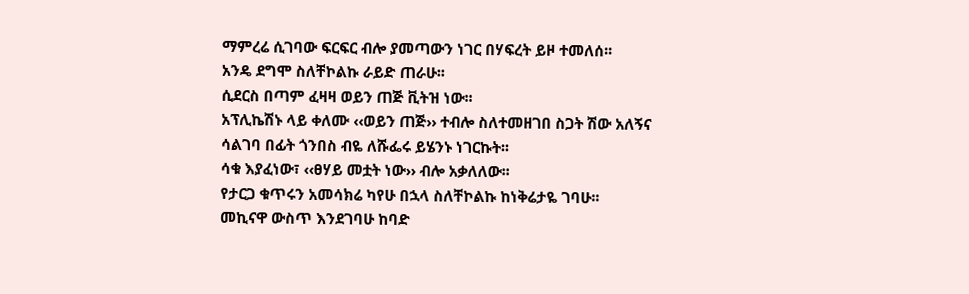ማምረሬ ሲገባው ፍርፍር ብሎ ያመጣውን ነገር በሃፍረት ይዞ ተመለሰ፡፡
አንዴ ደግሞ ስለቸኮልኩ ራይድ ጠራሁ፡፡
ሲደርስ በጣም ፈዛዛ ወይን ጠጅ ቪትዝ ነው፡፡
አፕሊኬሽኑ ላይ ቀለሙ ‹‹ወይን ጠጅ›› ተብሎ ስለተመዘገበ ስጋት ሽው አለኝና ሳልገባ በፊት ጎንበስ ብዬ ለሹፌሩ ይሄንኑ ነገርኩት፡፡
ሳቁ እያፈነው፣ ‹‹ፀሃይ መቷት ነው›› ብሎ አቃለለው፡፡
የታርጋ ቁጥሩን አመሳክሬ ካየሁ በኋላ ስለቸኮልኩ ከነቅሬታዬ ገባሁ፡፡
መኪናዋ ውስጥ እንደገባሁ ከባድ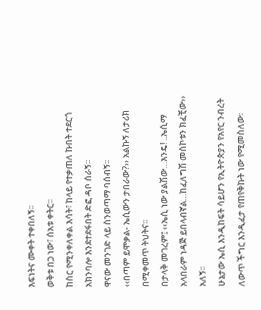እፍነትና ሙቀት ተቀበለኝ፡፡
ወቅቱ በጋ ነው፣ ሰአቱ ቀትር፡፡
ከስር የሚንቀለቀል እሳት፣ ከላይ የተቃጠለ ኩበት ተደርጎ አክንባሎ እንደተደፋበት ድፎ ዳቦ ሰራኝ፡፡
ዋናው መንገድ ላይ ስንወጣማ ባሰብኝ፡፡
‹‹በጣም ይሞቃል- ኤሲውን ታበራው?›› አልኩኝ ለታሪክ በሚቀመጥ ትህትና፡፡
በታላቅ መገረም፤ ‹‹ኤሲ ነው ያልሽው…እንዴ! ..ኤሲማ አላበራም ነዳጅ ይበላብኛል…ከፈለግሽ መስኮቱን ክፈቺው›› አለኝ፡፡
ሁኔታው ኤሲ እንዲከፍት ሳይሆን የኢትዮጵያን የአየር ንብረት ለውጥ ችግር እንዲፈታ የጠየቅኩት ነው የሚመስለው፡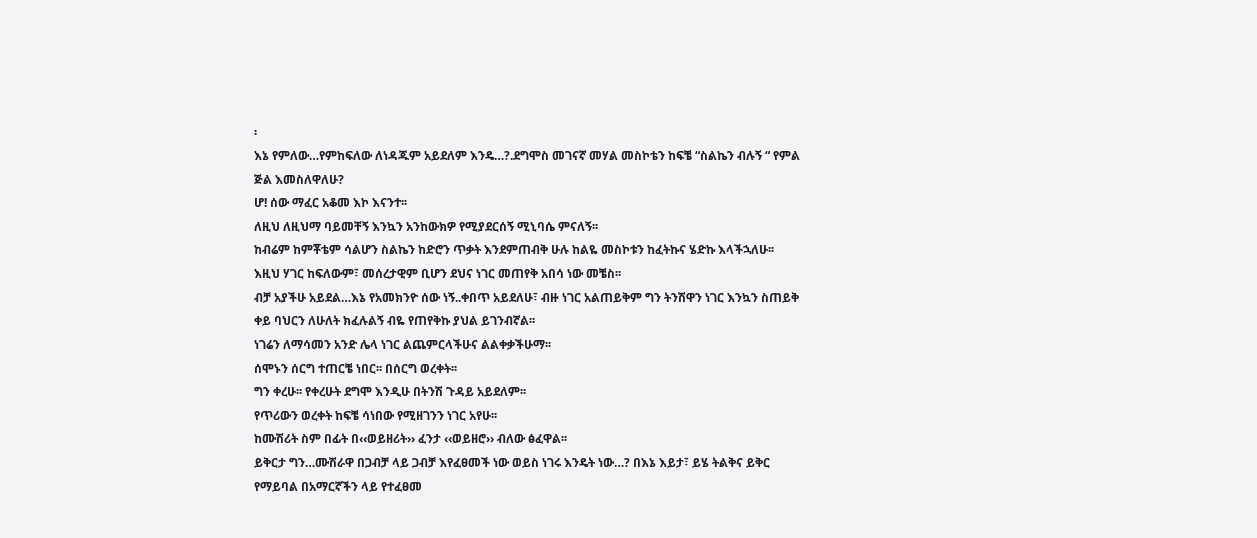፡
እኔ የምለው…የምከፍለው ለነዳጁም አይደለም እንዴ…?.ደግሞስ መገናኛ መሃል መስኮቴን ከፍቼ “ስልኬን ብሉኝ “ የምል ጅል እመስለዋለሁ?
ሆ! ሰው ማፈር አቆመ እኮ እናንተ፡፡
ለዚህ ለዚህማ ባይመቸኝ እንኳን አንከውክዎ የሚያደርሰኝ ሚኒባሴ ምናለኝ፡፡
ከብሬም ከምቾቴም ሳልሆን ስልኬን ከድሮን ጥቃት እንደምጠብቅ ሁሉ ከልዬ መስኮቱን ከፈትኩና ሄድኩ እላችኋለሁ፡፡
እዚህ ሃገር ከፍለውም፣ መሰረታዊም ቢሆን ደህና ነገር መጠየቅ አበሳ ነው መቼስ፡፡
ብቻ አያችሁ አይደል…እኔ የአመክንዮ ሰው ነኝ..ቀበጥ አይደለሁ፣ ብዙ ነገር አልጠይቅም ግን ትንሽዋን ነገር እንኳን ስጠይቅ ቀይ ባህርን ለሁለት ክፈሉልኝ ብዬ የጠየቅኩ ያህል ይገንብኛል፡፡
ነገሬን ለማሳመን አንድ ሌላ ነገር ልጨምርላችሁና ልልቀቃችሁማ፡፡
ሰሞኑን ሰርግ ተጠርቼ ነበር፡፡ በሰርግ ወረቀት፡፡
ግን ቀረሁ፡፡ የቀረሁት ደግሞ እንዲሁ በትንሽ ጉዳይ አይደለም፡፡
የጥሪውን ወረቀት ከፍቼ ሳነበው የሚዘገንን ነገር አየሁ፡፡
ከሙሽሪት ስም በፊት በ‹‹ወይዘሪት›› ፈንታ ‹‹ወይዘሮ›› ብለው ፅፈዋል፡፡
ይቅርታ ግን…ሙሽራዋ በጋብቻ ላይ ጋብቻ እየፈፀመች ነው ወይስ ነገሩ እንዴት ነው…? በእኔ እይታ፣ ይሄ ትልቅና ይቅር የማይባል በአማርኛችን ላይ የተፈፀመ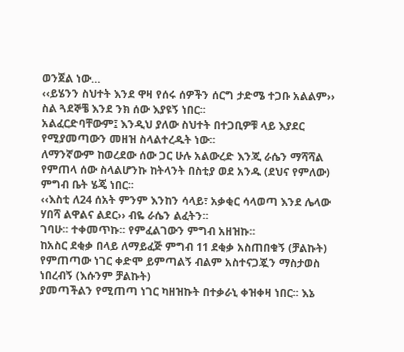ወንጀል ነው…
‹‹ይሄንን ስህተት እንደ ዋዛ የሰሩ ሰዎችን ሰርግ ታድሜ ተጋቡ አልልም›› ስል ጓደኞቼ እንደ ንክ ሰው እያዩኝ ነበር፡፡
አልፈርድባቸውም፤ እንዲህ ያለው ስህተት በተጋቢዎቹ ላይ እያደር የሚያመጣውን መዘዝ ስላልተረዱት ነው፡፡
ለማንኛውም ከወረደው ሰው ጋር ሁሉ አልውረድ እንጂ ራሴን ማሻሻል የምጠላ ሰው ስላልሆንኩ ከትላንት በስቲያ ወደ አንዱ (ደህና የምለው) ምግብ ቤት ሄጄ ነበር፡፡
‹‹እስቲ ለ24 ሰአት ምንም እንከን ሳላይ፣ አቃቂር ሳላወጣ እንደ ሌላው ሃበሻ ልዋልና ልደር›› ብዬ ራሴን ልፈትን፡፡
ገባሁ፡፡ ተቀመጥኩ፡፡ የምፈልገውን ምግብ አዘዝኩ፡፡
ከአስር ደቂቃ በላይ ለማይፈጅ ምግብ 11 ደቂቃ አስጠበቁኝ (ቻልኩት)
የምጠጣው ነገር ቀድሞ ይምጣልኝ ብልም አስተናጋጇን ማስታወስ ነበረብኝ (እሱንም ቻልኩት)
ያመጣችልን የሚጠጣ ነገር ካዘዝኩት በተቃራኒ ቀዝቀዛ ነበር፡፡ እኔ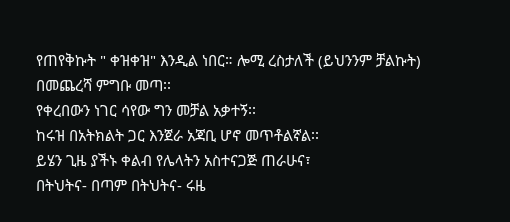የጠየቅኩት " ቀዝቀዝ" እንዲል ነበር። ሎሚ ረስታለች (ይህንንም ቻልኩት)
በመጨረሻ ምግቡ መጣ፡፡
የቀረበውን ነገር ሳየው ግን መቻል አቃተኝ፡፡
ከሩዝ በአትክልት ጋር እንጀራ አጃቢ ሆኖ መጥቶልኛል፡፡
ይሄን ጊዜ ያችኑ ቀልብ የሌላትን አስተናጋጅ ጠራሁና፣
በትህትና- በጣም በትህትና- ሩዜ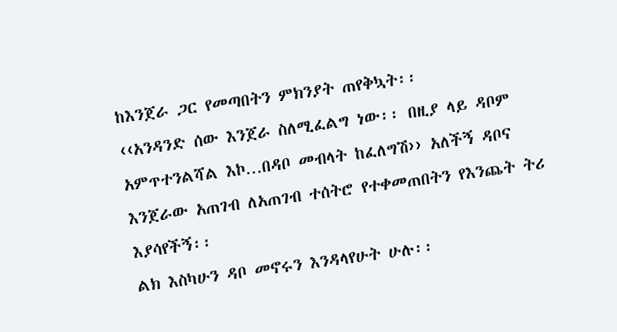ከእንጀራ ጋር የመጣበትን ምክንያት ጠየቅኳት፡፡
‹‹አንዳንድ ሰው እንጀራ ስለሚፈልግ ነው፡፡ በዚያ ላይ ዳቦም አምጥተንልሻል እኮ…በዳቦ መብላት ከፈለግሽ›› አለችኝ ዳቦና እንጀራው አጠገብ ለአጠገብ ተሰትሮ የተቀመጠበትን የእንጨት ትሪ እያሳየችኝ፡፡
ልክ እስካሁን ዳቦ መኖሩን እንዳላየሁት ሁሉ፡፡